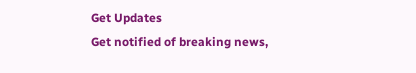Get Updates
Get notified of breaking news,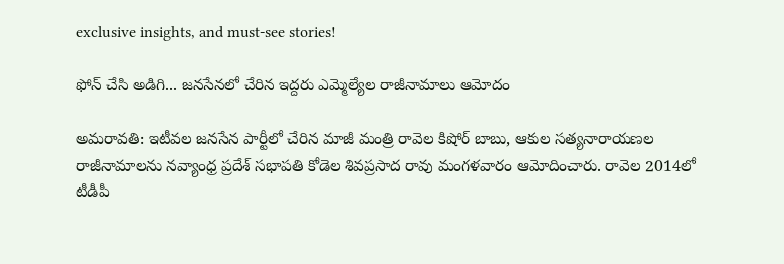exclusive insights, and must-see stories!

ఫోన్ చేసి అడిగి... జనసేనలో చేరిన ఇద్దరు ఎమ్మెల్యేల రాజీనామాలు ఆమోదం

అమరావతి: ఇటీవల జనసేన పార్టీలో చేరిన మాజీ మంత్రి రావెల కిషోర్ బాబు, ఆకుల సత్యనారాయణల రాజీనామాలను నవ్యాంధ్ర ప్రదేశ్ సభాపతి కోడెల శివప్రసాద రావు మంగళవారం ఆమోదించారు. రావెల 2014లో టీడీపీ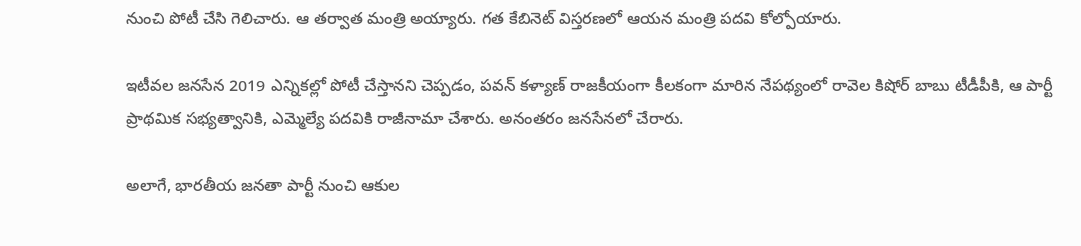నుంచి పోటీ చేసి గెలిచారు. ఆ తర్వాత మంత్రి అయ్యారు. గత కేబినెట్ విస్తరణలో ఆయన మంత్రి పదవి కోల్పోయారు.

ఇటీవల జనసేన 2019 ఎన్నికల్లో పోటీ చేస్తానని చెప్పడం, పవన్ కళ్యాణ్ రాజకీయంగా కీలకంగా మారిన నేపథ్యంలో రావెల కిషోర్ బాబు టీడీపీకి, ఆ పార్టీ ప్రాథమిక సభ్యత్వానికి, ఎమ్మెల్యే పదవికి రాజీనామా చేశారు. అనంతరం జనసేనలో చేరారు.

అలాగే, భారతీయ జనతా పార్టీ నుంచి ఆకుల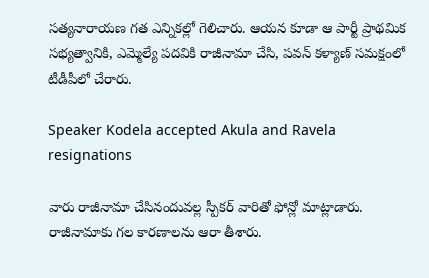సత్యనారాయణ గత ఎన్నికల్లో గెలిచారు. ఆయన కూడా ఆ పార్టీ ప్రాథమిక సభ్యత్వానికి, ఎమ్మెల్యే పదవికి రాజీనామా చేసి, పవన్ కళ్యాణ్ సమక్షంలో టీడీపీలో చేరారు.

Speaker Kodela accepted Akula and Ravela resignations

వారు రాజీనామా చేసినందువల్ల స్పీకర్ వారితో ఫోన్లో మాట్లాడారు. రాజీనామాకు గల కారణాలను ఆరా తీశారు.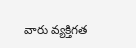వారు వ్యక్తిగత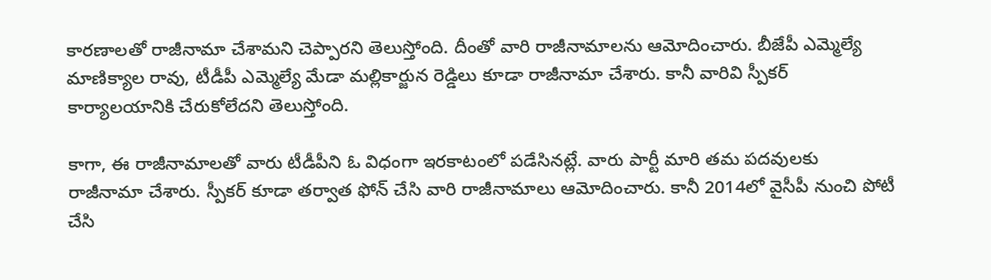కారణాలతో రాజీనామా చేశామని చెప్పారని తెలుస్తోంది. దీంతో వారి రాజీనామాలను ఆమోదించారు. బీజేపీ ఎమ్మెల్యే మాణిక్యాల రావు, టీడీపీ ఎమ్మెల్యే మేడా మల్లికార్జున రెడ్డిలు కూడా రాజీనామా చేశారు. కానీ వారివి స్పీకర్ కార్యాలయానికి చేరుకోలేదని తెలుస్తోంది.

కాగా, ఈ రాజీనామాలతో వారు టీడీపీని ఓ విధంగా ఇరకాటంలో పడేసినట్లే. వారు పార్టీ మారి తమ పదవులకు రాజీనామా చేశారు. స్పీకర్ కూడా తర్వాత ఫోన్ చేసి వారి రాజీనామాలు ఆమోదించారు. కానీ 2014లో వైసీపీ నుంచి పోటీ చేసి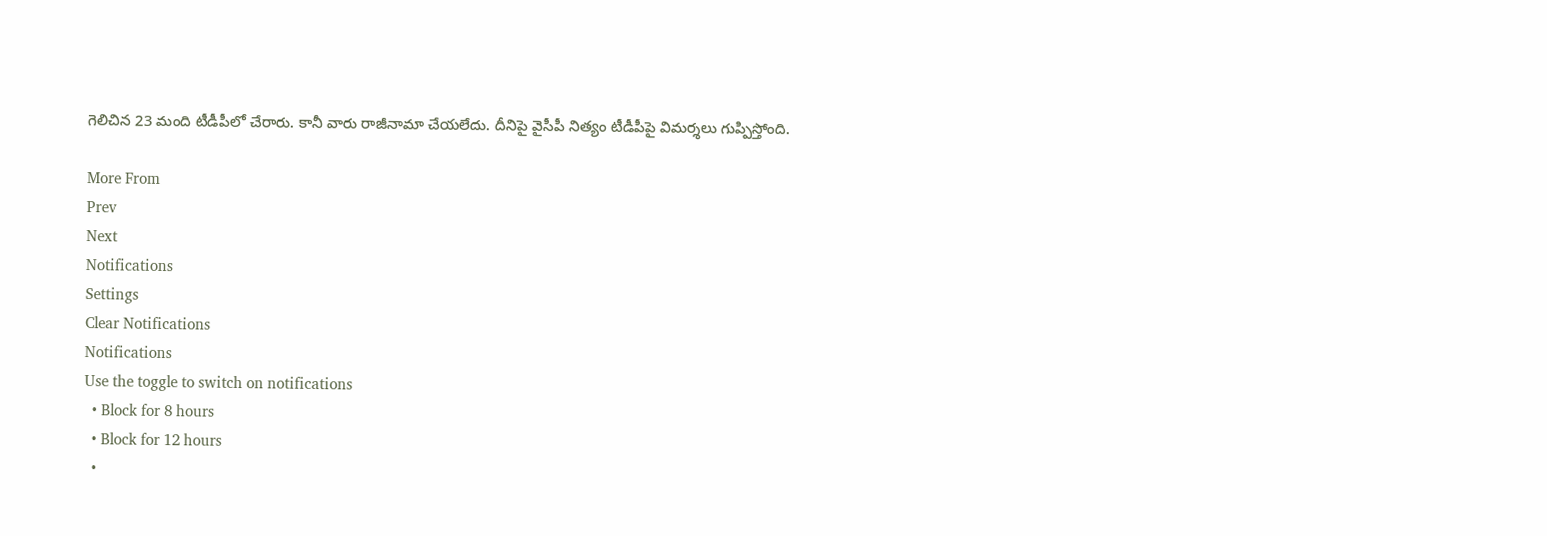గెలిచిన 23 మంది టీడీపీలో చేరారు. కానీ వారు రాజీనామా చేయలేదు. దీనిపై వైసీపీ నిత్యం టీడీపీపై విమర్శలు గుప్పిస్తోంది.

More From
Prev
Next
Notifications
Settings
Clear Notifications
Notifications
Use the toggle to switch on notifications
  • Block for 8 hours
  • Block for 12 hours
  •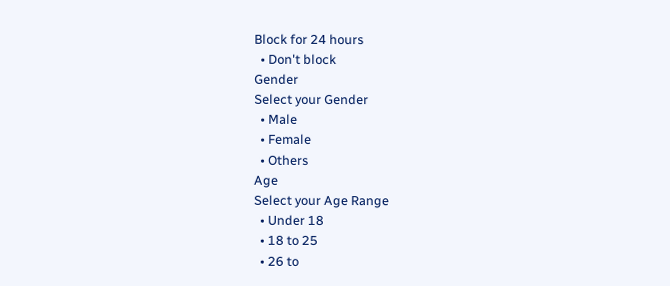Block for 24 hours
  • Don't block
Gender
Select your Gender
  • Male
  • Female
  • Others
Age
Select your Age Range
  • Under 18
  • 18 to 25
  • 26 to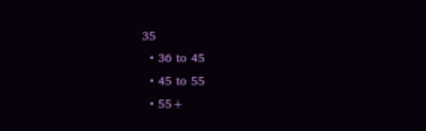35
  • 36 to 45
  • 45 to 55
  • 55+